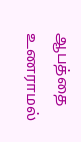ஆபத்தை உணராமல்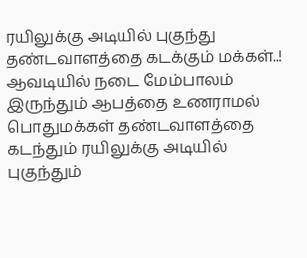ரயிலுக்கு அடியில் புகுந்து தண்டவாளத்தை கடக்கும் மக்கள்..!
ஆவடியில் நடை மேம்பாலம் இருந்தும் ஆபத்தை உணராமல் பொதுமக்கள் தண்டவாளத்தை கடந்தும் ரயிலுக்கு அடியில் புகுந்தும்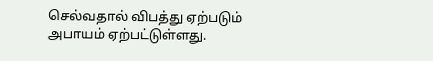செல்வதால் விபத்து ஏற்படும் அபாயம் ஏற்பட்டுள்ளது.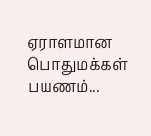ஏராளமான பொதுமக்கள் பயணம்...